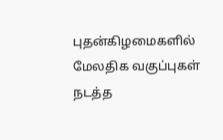புதன்கிழமைகளில் மேலதிக வகுப்புகள் நடத்த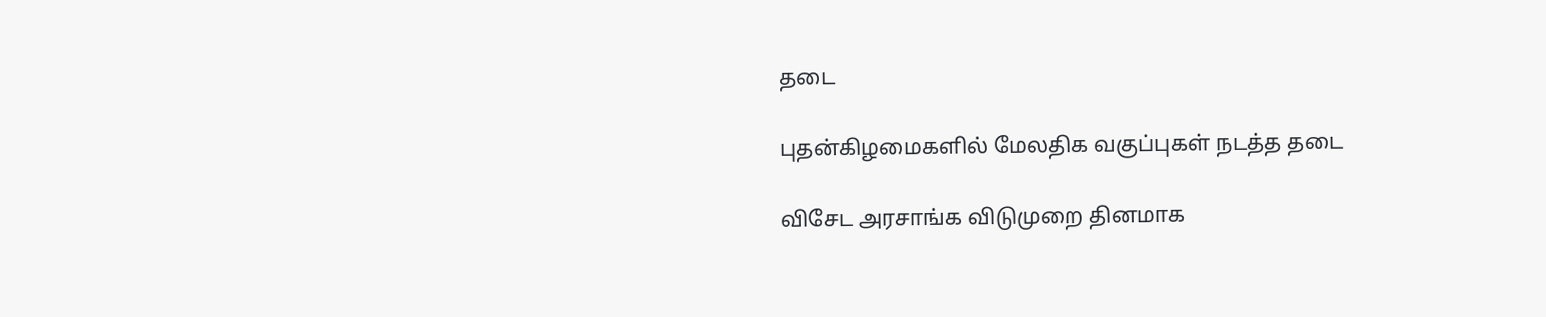தடை

புதன்கிழமைகளில் மேலதிக வகுப்புகள் நடத்த தடை

விசேட அரசாங்க விடுமுறை தினமாக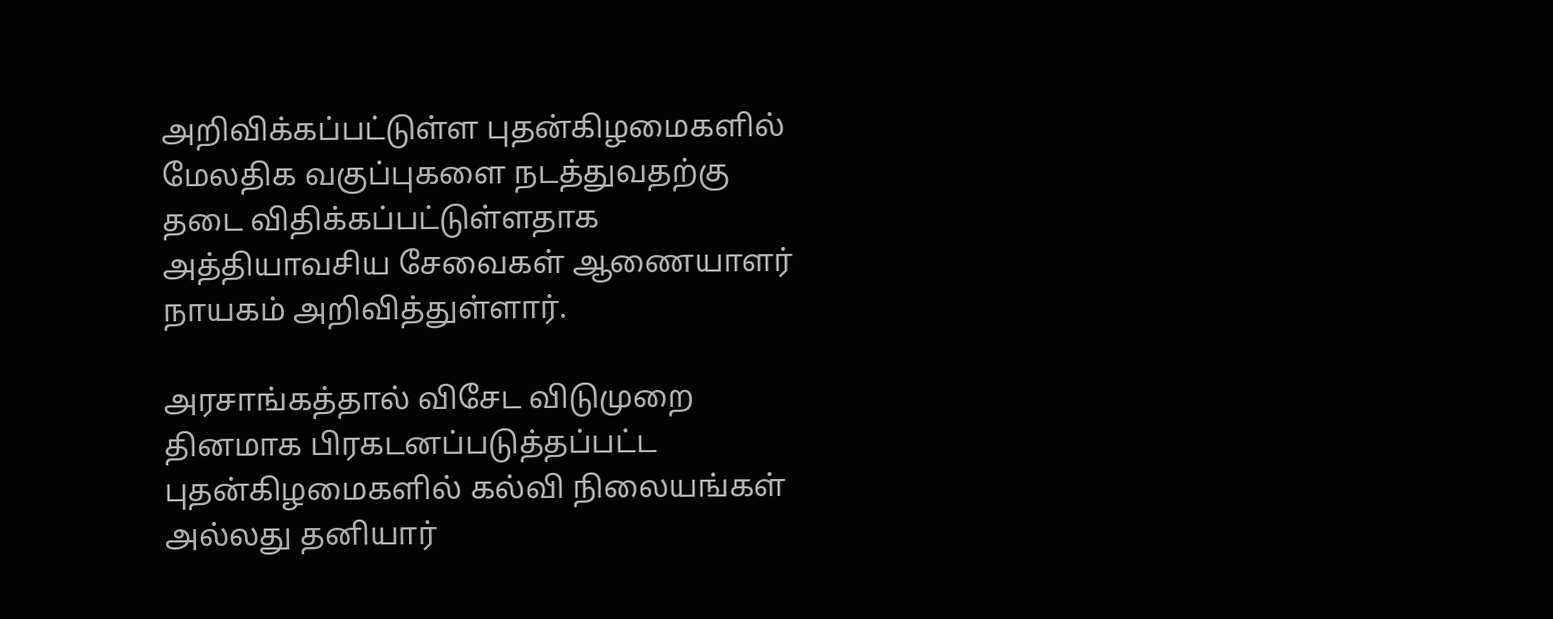அறிவிக்கப்பட்டுள்ள புதன்கிழமைகளில் மேலதிக வகுப்புகளை நடத்துவதற்கு தடை விதிக்கப்பட்டுள்ளதாக அத்தியாவசிய சேவைகள் ஆணையாளர் நாயகம் அறிவித்துள்ளார்.

அரசாங்கத்தால் விசேட விடுமுறை தினமாக பிரகடனப்படுத்தப்பட்ட புதன்கிழமைகளில் கல்வி நிலையங்கள் அல்லது தனியார்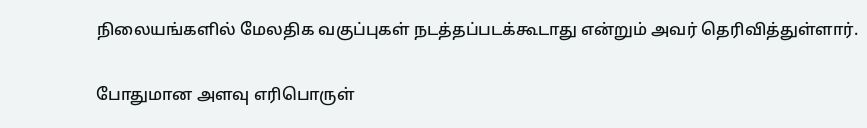நிலையங்களில் மேலதிக வகுப்புகள் நடத்தப்படக்கூடாது என்றும் அவர் தெரிவித்துள்ளார்.

போதுமான அளவு எரிபொருள்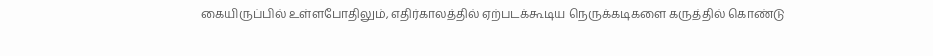கையிருப்பில் உள்ளபோதிலும், எதிர்காலத்தில் ஏற்படக்கூடிய நெருக்கடிகளை கருத்தில் கொண்டு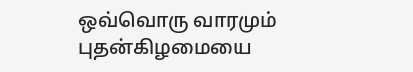ஒவ்வொரு வாரமும் புதன்கிழமையை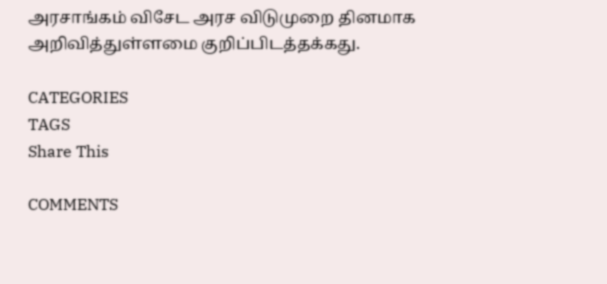அரசாங்கம் விசேட அரச விடுமுறை தினமாக அறிவித்துள்ளமை குறிப்பிடத்தக்கது.

CATEGORIES
TAGS
Share This

COMMENTS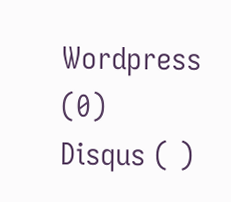Wordpress (0)
Disqus ( )